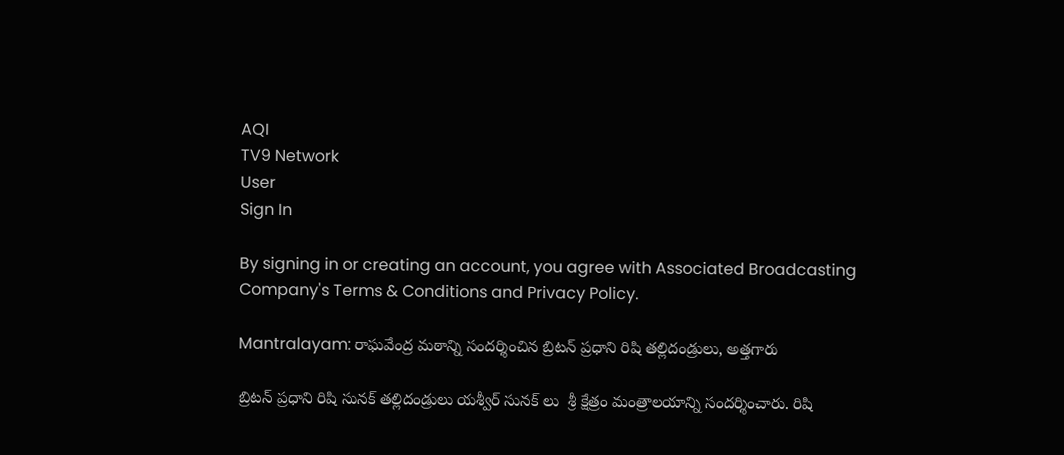AQI
TV9 Network
User
Sign In

By signing in or creating an account, you agree with Associated Broadcasting Company's Terms & Conditions and Privacy Policy.

Mantralayam: రాఘవేంద్ర మఠాన్ని సందర్శించిన బ్రిటన్ ప్రధాని రిషి తల్లిదండ్రులు, అత్తగారు

బ్రిటన్ ప్రధాని రిషి సునక్ తల్లిదండ్రులు యశ్వీర్ సునక్ లు  శ్రీ క్షేత్రం మంత్రాలయాన్ని సందర్శించారు. రిషి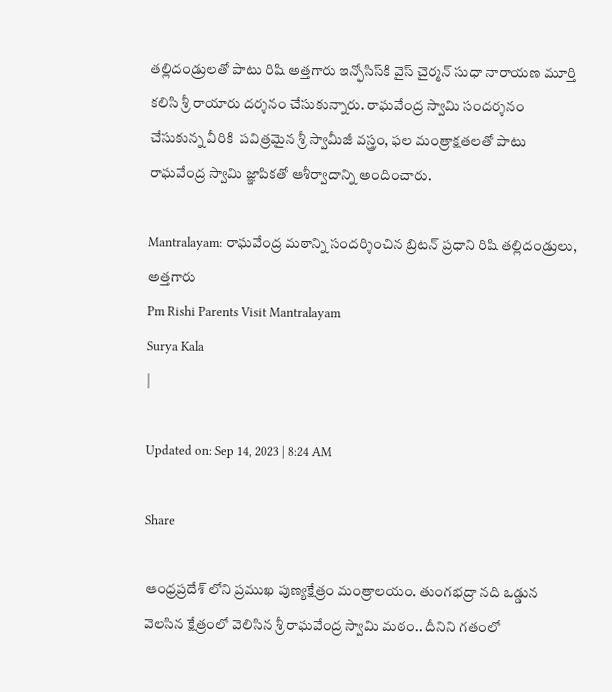తల్లిదండ్రులతో పాటు రిషి అత్తగారు ఇన్ఫోసిస్‌కి వైస్ చైర్మన్ సుధా నారాయణ మూర్తి కలిసి శ్రీ రాయారు దర్శనం చేసుకున్నారు. రాఘవేంద్ర స్వామి సందర్శనం చేసుకున్న వీరికి  పవిత్రమైన శ్రీ స్వామీజీ వస్త్రం, ఫల మంత్రాక్షతలతో పాటు రాఘవేంద్ర స్వామి జ్ఞాపికతో ఆశీర్వాదాన్ని అందించారు.

Mantralayam: రాఘవేంద్ర మఠాన్ని సందర్శించిన బ్రిటన్ ప్రధాని రిషి తల్లిదండ్రులు, అత్తగారు
Pm Rishi Parents Visit Mantralayam
Surya Kala
|

Updated on: Sep 14, 2023 | 8:24 AM

Share

ఆంధ్రప్రదేశ్ లోని ప్రముఖ పుణ్యక్షేత్రం మంత్రాలయం. తుంగభద్రా నది ఒడ్డున  వెలసిన క్షేత్రంలో వెలిసిన శ్రీ రాఘవేంద్ర స్వామి మఠం.. దీనిని గతంలో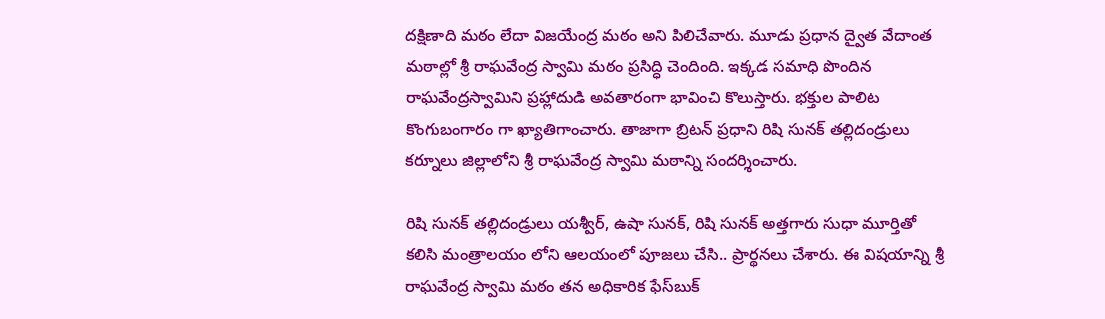దక్షిణాది మఠం లేదా విజయేంద్ర మఠం అని పిలిచేవారు. మూడు ప్రధాన ద్వైత వేదాంత మఠాల్లో శ్రీ రాఘవేంద్ర స్వామి మఠం ప్రసిద్ధి చెందింది. ఇక్కడ సమాధి పొందిన రాఘవేంద్రస్వామిని ప్రహ్లాదుడి అవతారంగా భావించి కొలుస్తారు. భక్తుల పాలిట కొంగుబంగారం గా ఖ్యాతిగాంచారు. తాజాగా బ్రిటన్‌ ప్రధాని రిషి సునక్‌ తల్లిదండ్రులు కర్నూలు జిల్లాలోని శ్రీ రాఘవేంద్ర స్వామి మఠాన్ని సందర్శించారు.

రిషి సునక్ తల్లిదండ్రులు యశ్వీర్, ఉషా సునక్, రిషి సునక్ అత్తగారు సుధా మూర్తితో కలిసి మంత్రాలయం లోని ఆలయంలో పూజలు చేసి.. ప్రార్థనలు చేశారు. ఈ విషయాన్ని శ్రీ రాఘవేంద్ర స్వామి మఠం తన అధికారిక ఫేస్‌బుక్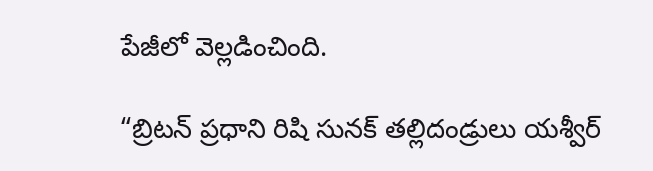పేజీలో వెల్లడించింది.

“బ్రిటన్ ప్రధాని రిషి సునక్ తల్లిదండ్రులు యశ్వీర్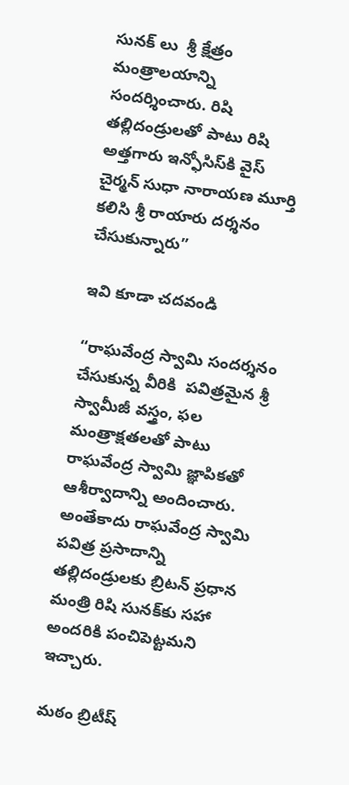సునక్ లు  శ్రీ క్షేత్రం మంత్రాలయాన్ని సందర్శించారు. రిషి తల్లిదండ్రులతో పాటు రిషి అత్తగారు ఇన్ఫోసిస్‌కి వైస్ చైర్మన్ సుధా నారాయణ మూర్తి కలిసి శ్రీ రాయారు దర్శనం చేసుకున్నారు”

ఇవి కూడా చదవండి

“రాఘవేంద్ర స్వామి సందర్శనం చేసుకున్న వీరికి  పవిత్రమైన శ్రీ స్వామీజీ వస్త్రం, ఫల మంత్రాక్షతలతో పాటు రాఘవేంద్ర స్వామి జ్ఞాపికతో ఆశీర్వాదాన్ని అందించారు. అంతేకాదు రాఘవేంద్ర స్వామి పవిత్ర ప్రసాదాన్ని తల్లిదండ్రులకు బ్రిటన్ ప్రధాన మంత్రి రిషి సునక్‌కు సహా అందరికి పంచిపెట్టమని ఇచ్చారు.

మఠం బ్రిటీష్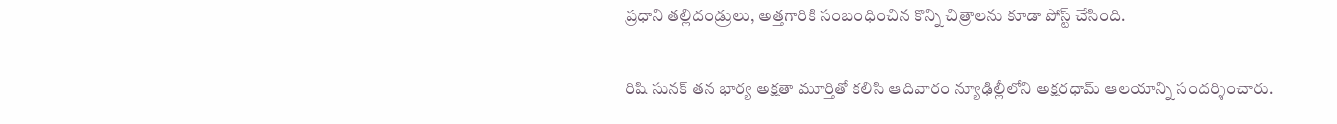ప్రధాని తల్లిదండ్రులు, అత్తగారికి సంబంధించిన కొన్ని చిత్రాలను కూడా పోస్ట్ చేసింది.

రిషి సునక్ తన భార్య అక్షతా మూర్తితో కలిసి ఆదివారం న్యూఢిల్లీలోని అక్షరధామ్ ఆలయాన్ని సందర్శించారు.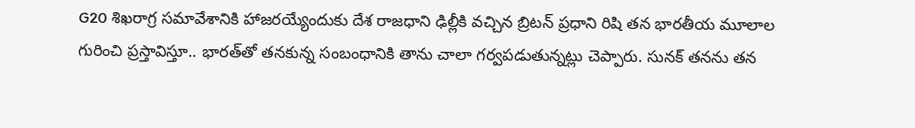G20 శిఖరాగ్ర సమావేశానికి హాజరయ్యేందుకు దేశ రాజధాని ఢిల్లీకి వచ్చిన బ్రిటన్ ప్రధాని రిషి తన భారతీయ మూలాల గురించి ప్రస్తావిస్తూ.. భారత్‌తో తనకున్న సంబంధానికి తాను చాలా గర్వపడుతున్నట్లు చెప్పారు. సునక్ తనను తన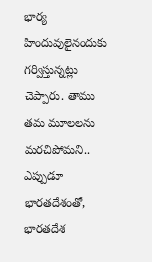భార్య హిందువులైనందుకు గర్విస్తున్నట్లు చెప్పారు. తాము తమ మూలలను మరచిపోమని.. ఎప్పుడూ భారతదేశంతో, భారతదేశ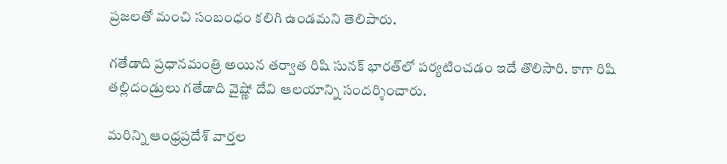ప్రజలతో మంచి సంబంధం కలిగి ఉండమని తెలిపారు.

గతేడాది ప్రధానమంత్రి అయిన తర్వాత రిషి సునక్ భారత్‌లో పర్యటించడం ఇదే తొలిసారి. కాగా రిషి  తల్లిదండ్రులు గతేడాది వైష్ణో దేవి ఆలయాన్ని సందర్శించారు.

మరిన్ని ఆంధ్రప్రదేశ్ వార్తల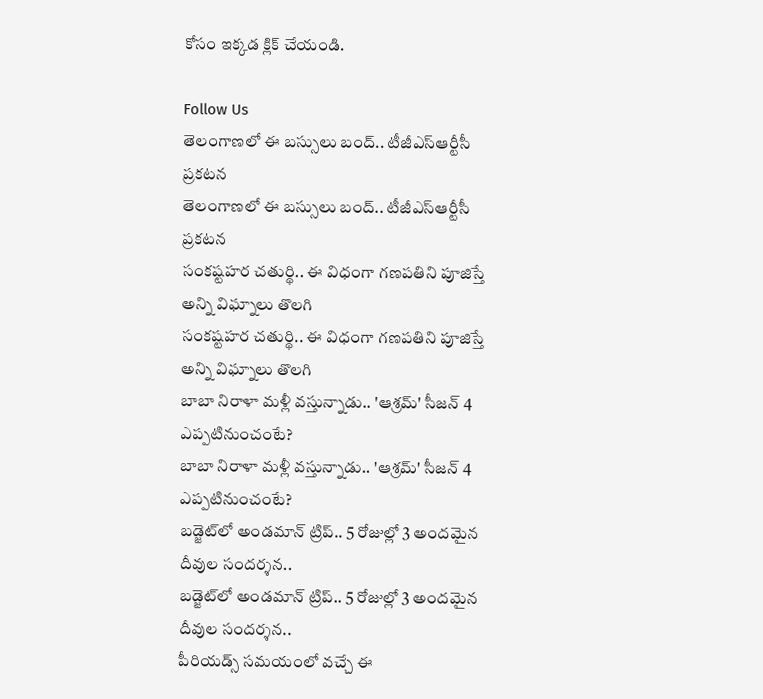కోసం ఇక్కడ క్లిక్ చేయండి.

Follow Us
తెలంగాణలో ఈ బస్సులు బంద్.. టీజీఎస్‌ఆర్టీసీ ప్రకటన
తెలంగాణలో ఈ బస్సులు బంద్.. టీజీఎస్‌ఆర్టీసీ ప్రకటన
సంకష్టహర చతుర్థి.. ఈ విధంగా గణపతిని పూజిస్తే అన్ని విఘ్నాలు తొలగి
సంకష్టహర చతుర్థి.. ఈ విధంగా గణపతిని పూజిస్తే అన్ని విఘ్నాలు తొలగి
బాబా నిరాళా మళ్లీ వస్తున్నాడు.. 'ఆశ్రమ్' సీజన్ 4 ఎప్పటినుంచంటే?
బాబా నిరాళా మళ్లీ వస్తున్నాడు.. 'ఆశ్రమ్' సీజన్ 4 ఎప్పటినుంచంటే?
బడ్జెట్‌లో అండమాన్ ట్రిప్.. 5 రోజుల్లో 3 అందమైన దీవుల సందర్శన..
బడ్జెట్‌లో అండమాన్ ట్రిప్.. 5 రోజుల్లో 3 అందమైన దీవుల సందర్శన..
పీరియడ్స్ సమయంలో వచ్చే ఈ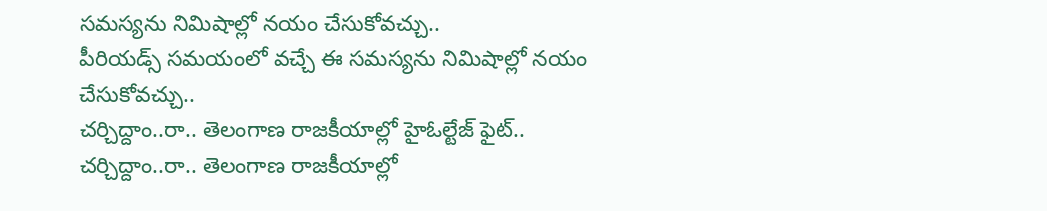సమస్యను నిమిషాల్లో నయం చేసుకోవచ్చు..
పీరియడ్స్ సమయంలో వచ్చే ఈ సమస్యను నిమిషాల్లో నయం చేసుకోవచ్చు..
చర్చిద్దాం..రా.. తెలంగాణ రాజకీయాల్లో హైఓల్టేజ్‌ ఫైట్‌..
చర్చిద్దాం..రా.. తెలంగాణ రాజకీయాల్లో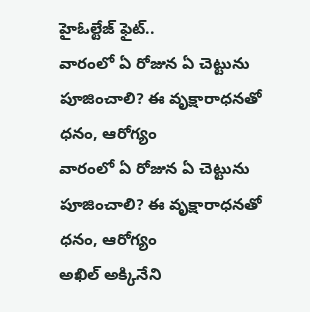హైఓల్టేజ్‌ ఫైట్‌..
వారంలో ఏ రోజున ఏ చెట్టును పూజించాలి? ఈ వృక్షారాధనతో ధనం, ఆరోగ్యం
వారంలో ఏ రోజున ఏ చెట్టును పూజించాలి? ఈ వృక్షారాధనతో ధనం, ఆరోగ్యం
అఖిల్ అక్కినేని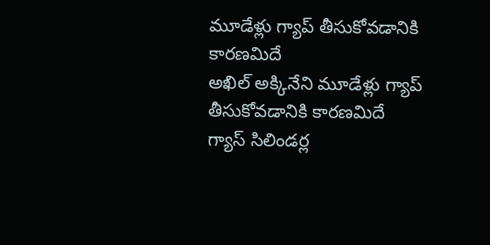మూడేళ్లు గ్యాప్ తీసుకోవడానికి కారణమిదే
అఖిల్ అక్కినేని మూడేళ్లు గ్యాప్ తీసుకోవడానికి కారణమిదే
గ్యాస్ సిలిండర్ల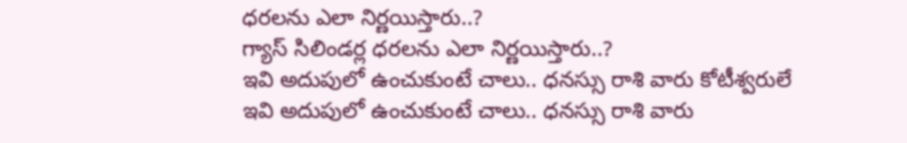ధరలను ఎలా నిర్ణయిస్తారు..?
గ్యాస్ సిలిండర్ల ధరలను ఎలా నిర్ణయిస్తారు..?
ఇవి అదుపులో ఉంచుకుంటే చాలు.. ధనస్సు రాశి వారు కోటీశ్వరులే
ఇవి అదుపులో ఉంచుకుంటే చాలు.. ధనస్సు రాశి వారు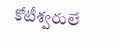కోటీశ్వరులే